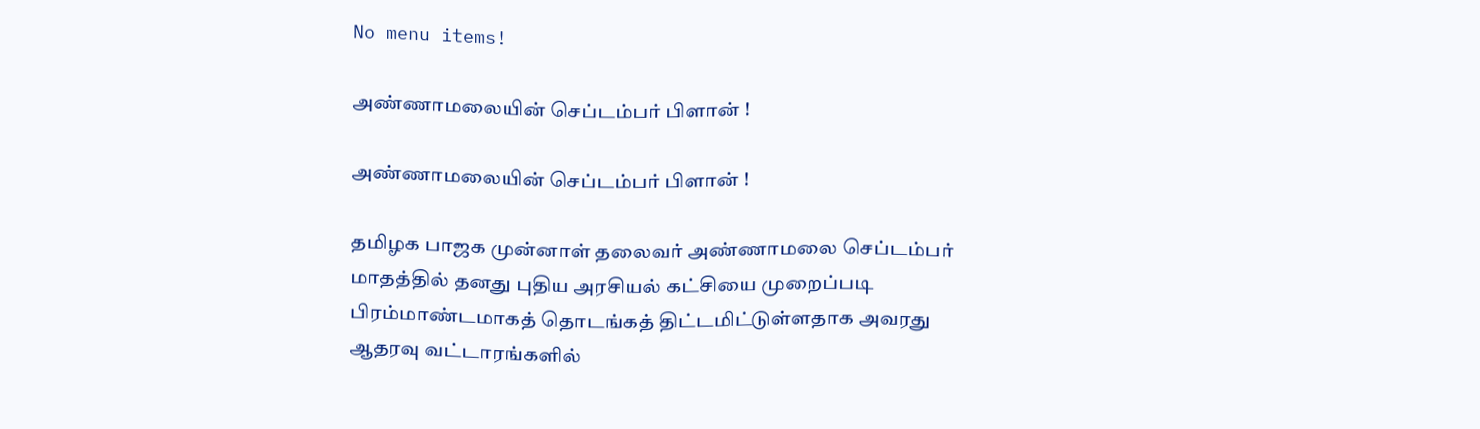No menu items!

அண்ணாமலையின் செப்டம்பர் பிளான் !

அண்ணாமலையின் செப்டம்பர் பிளான் !

தமிழக பாஜக முன்னாள் தலைவர் அண்ணாமலை செப்டம்பர் மாதத்தில் தனது புதிய அரசியல் கட்சியை முறைப்படி பிரம்மாண்டமாகத் தொடங்கத் திட்டமிட்டுள்ளதாக அவரது ஆதரவு வட்டாரங்களில்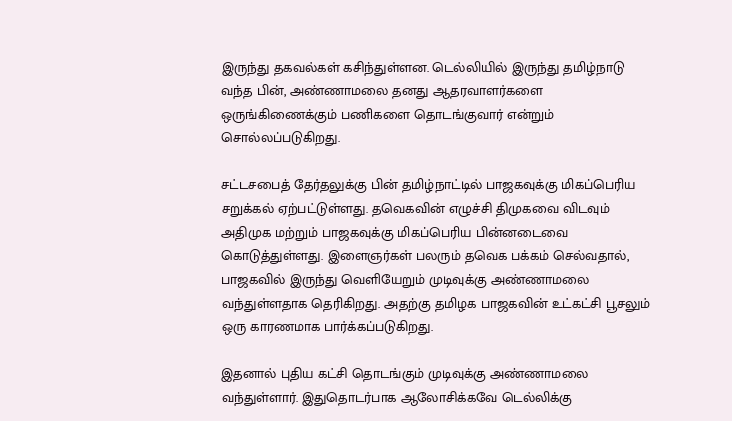இருந்து தகவல்கள் கசிந்துள்ளன. டெல்லியில் இருந்து தமிழ்நாடு வந்த பின், அண்ணாமலை தனது ஆதரவாளர்களை ஒருங்கிணைக்கும் பணிகளை தொடங்குவார் என்றும் சொல்லப்படுகிறது.

சட்டசபைத் தேர்தலுக்கு பின் தமிழ்நாட்டில் பாஜகவுக்கு மிகப்பெரிய சறுக்கல் ஏற்பட்டுள்ளது. தவெகவின் எழுச்சி திமுகவை விடவும் அதிமுக மற்றும் பாஜகவுக்கு மிகப்பெரிய பின்னடைவை கொடுத்துள்ளது. இளைஞர்கள் பலரும் தவெக பக்கம் செல்வதால், பாஜகவில் இருந்து வெளியேறும் முடிவுக்கு அண்ணாமலை வந்துள்ளதாக தெரிகிறது. அதற்கு தமிழக பாஜகவின் உட்கட்சி பூசலும் ஒரு காரணமாக பார்க்கப்படுகிறது.

இதனால் புதிய கட்சி தொடங்கும் முடிவுக்கு அண்ணாமலை வந்துள்ளார். இதுதொடர்பாக ஆலோசிக்கவே டெல்லிக்கு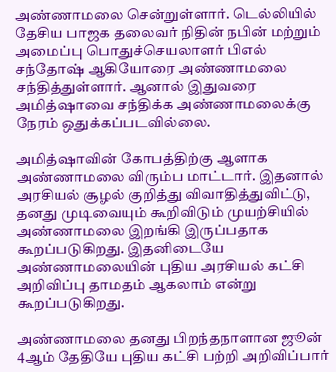அண்ணாமலை சென்றுள்ளார். டெல்லியில் தேசிய பாஜக தலைவர் நிதின் நபின் மற்றும் அமைப்பு பொதுச்செயலாளர் பிஎல் சந்தோஷ் ஆகியோரை அண்ணாமலை சந்தித்துள்ளார். ஆனால் இதுவரை அமித்ஷாவை சந்திக்க அண்ணாமலைக்கு நேரம் ஒதுக்கப்படவில்லை.

அமித்ஷாவின் கோபத்திற்கு ஆளாக அண்ணாமலை விரும்ப மாட்டார். இதனால் அரசியல் சூழல் குறித்து விவாதித்துவிட்டு, தனது முடிவையும் கூறிவிடும் முயற்சியில் அண்ணாமலை இறங்கி இருப்பதாக கூறப்படுகிறது. இதனிடையே அண்ணாமலையின் புதிய அரசியல் கட்சி அறிவிப்பு தாமதம் ஆகலாம் என்று கூறப்படுகிறது.

அண்ணாமலை தனது பிறந்தநாளான ஜூன் 4ஆம் தேதியே புதிய கட்சி பற்றி அறிவிப்பார்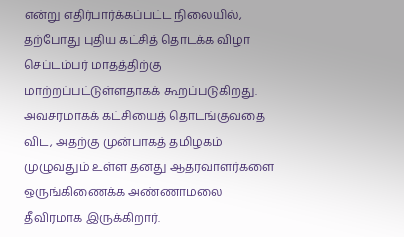என்று எதிர்பார்க்கப்பட்ட நிலையில், தற்போது புதிய கட்சித் தொடக்க விழா செப்டம்பர் மாதத்திற்கு மாற்றப்பட்டுள்ளதாகக் கூறப்படுகிறது. அவசரமாகக் கட்சியைத் தொடங்குவதை விட, அதற்கு முன்பாகத் தமிழகம் முழுவதும் உள்ள தனது ஆதரவாளர்களை ஒருங்கிணைக்க அண்ணாமலை தீவிரமாக இருக்கிறார்.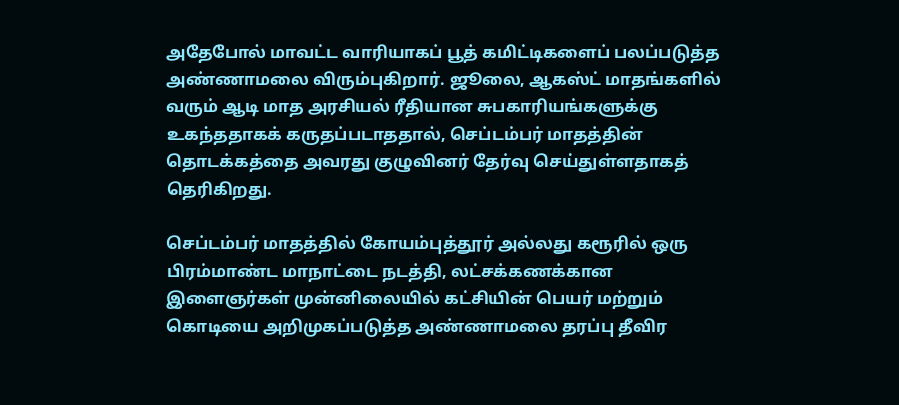அதேபோல் மாவட்ட வாரியாகப் பூத் கமிட்டிகளைப் பலப்படுத்த அண்ணாமலை விரும்புகிறார். ஜூலை, ஆகஸ்ட் மாதங்களில் வரும் ஆடி மாத அரசியல் ரீதியான சுபகாரியங்களுக்கு உகந்ததாகக் கருதப்படாததால், செப்டம்பர் மாதத்தின் தொடக்கத்தை அவரது குழுவினர் தேர்வு செய்துள்ளதாகத் தெரிகிறது.

செப்டம்பர் மாதத்தில் கோயம்புத்தூர் அல்லது கரூரில் ஒரு பிரம்மாண்ட மாநாட்டை நடத்தி, லட்சக்கணக்கான இளைஞர்கள் முன்னிலையில் கட்சியின் பெயர் மற்றும் கொடியை அறிமுகப்படுத்த அண்ணாமலை தரப்பு தீவிர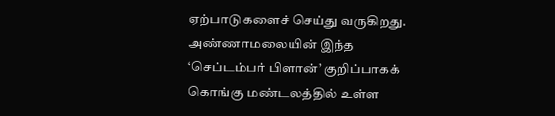ஏற்பாடுகளைச் செய்து வருகிறது. அண்ணாமலையின் இந்த ‘செப்டம்பர் பிளான்’ குறிப்பாகக் கொங்கு மண்டலத்தில் உள்ள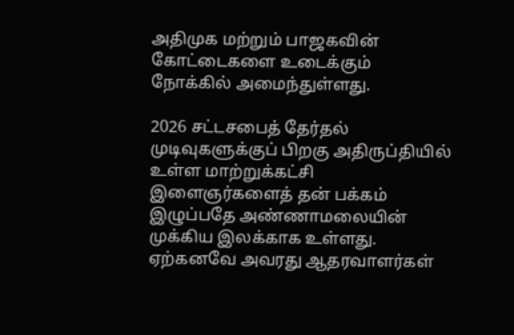அதிமுக மற்றும் பாஜகவின் கோட்டைகளை உடைக்கும் நோக்கில் அமைந்துள்ளது.

2026 சட்டசபைத் தேர்தல் முடிவுகளுக்குப் பிறகு அதிருப்தியில் உள்ள மாற்றுக்கட்சி இளைஞர்களைத் தன் பக்கம் இழுப்பதே அண்ணாமலையின் முக்கிய இலக்காக உள்ளது. ஏற்கனவே அவரது ஆதரவாளர்கள்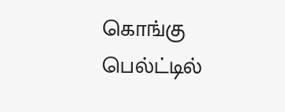கொங்கு பெல்ட்டில்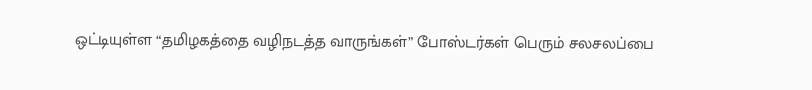ஒட்டியுள்ள “தமிழகத்தை வழிநடத்த வாருங்கள்” போஸ்டர்கள் பெரும் சலசலப்பை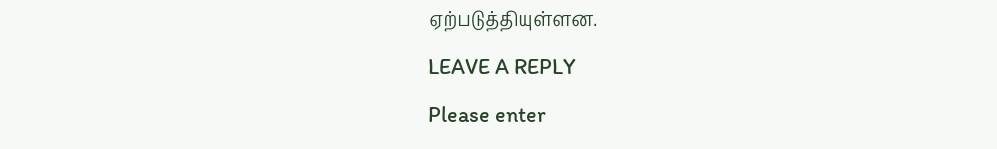ஏற்படுத்தியுள்ளன.

LEAVE A REPLY

Please enter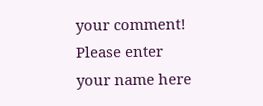your comment!
Please enter your name here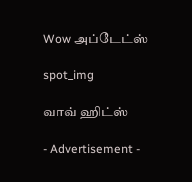Wow அப்டேட்ஸ்

spot_img

வாவ் ஹிட்ஸ்

- Advertisement -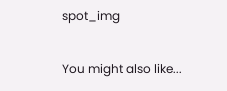spot_img

You might also like...